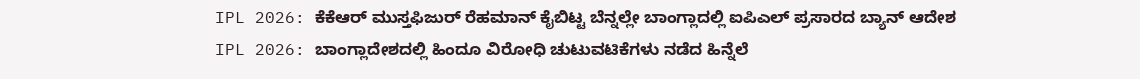IPL 2026: ಕೆಕೆಆರ್ ಮುಸ್ತಫಿಜುರ್ ರೆಹಮಾನ್ ಕೈಬಿಟ್ಟ ಬೆನ್ನಲ್ಲೇ ಬಾಂಗ್ಲಾದಲ್ಲಿ ಐಪಿಎಲ್ ಪ್ರಸಾರದ ಬ್ಯಾನ್ ಆದೇಶ
IPL 2026: ಬಾಂಗ್ಲಾದೇಶದಲ್ಲಿ ಹಿಂದೂ ವಿರೋಧಿ ಚುಟುವಟಿಕೆಗಳು ನಡೆದ ಹಿನ್ನೆಲೆ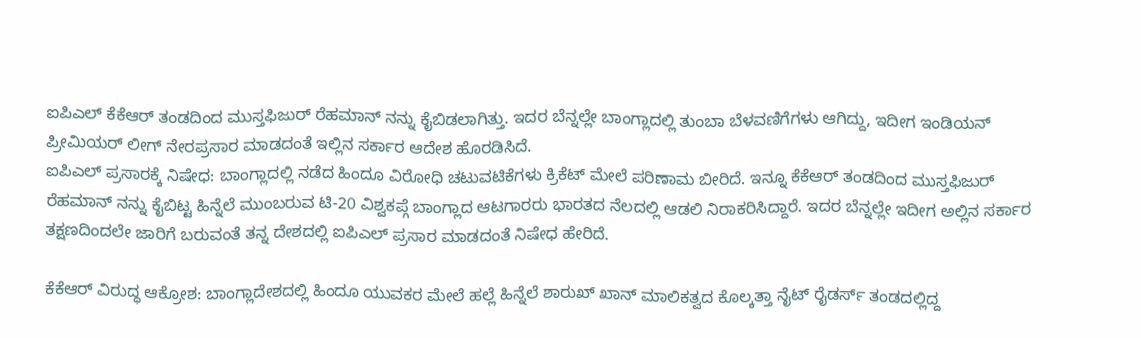ಐಪಿಎಲ್ ಕೆಕೆಆರ್ ತಂಡದಿಂದ ಮುಸ್ತಫಿಜುರ್ ರೆಹಮಾನ್ ನನ್ನು ಕೈಬಿಡಲಾಗಿತ್ತು. ಇದರ ಬೆನ್ನಲ್ಲೇ ಬಾಂಗ್ಲಾದಲ್ಲಿ ತುಂಬಾ ಬೆಳವಣಿಗೆಗಳು ಆಗಿದ್ದು, ಇದೀಗ ಇಂಡಿಯನ್ ಪ್ರೀಮಿಯರ್ ಲೀಗ್ ನೇರಪ್ರಸಾರ ಮಾಡದಂತೆ ಇಲ್ಲಿನ ಸರ್ಕಾರ ಆದೇಶ ಹೊರಡಿಸಿದೆ.
ಐಪಿಎಲ್ ಪ್ರಸಾರಕ್ಕೆ ನಿಷೇಧ: ಬಾಂಗ್ಲಾದಲ್ಲಿ ನಡೆದ ಹಿಂದೂ ವಿರೋಧಿ ಚಟುವಟಿಕೆಗಳು ಕ್ರಿಕೆಟ್ ಮೇಲೆ ಪರಿಣಾಮ ಬೀರಿದೆ. ಇನ್ನೂ ಕೆಕೆಆರ್ ತಂಡದಿಂದ ಮುಸ್ತಫಿಜುರ್ ರೆಹಮಾನ್ ನನ್ನು ಕೈಬಿಟ್ಟ ಹಿನ್ನೆಲೆ ಮುಂಬರುವ ಟಿ-20 ವಿಶ್ವಕಪ್ಗೆ ಬಾಂಗ್ಲಾದ ಆಟಗಾರರು ಭಾರತದ ನೆಲದಲ್ಲಿ ಆಡಲಿ ನಿರಾಕರಿಸಿದ್ದಾರೆ. ಇದರ ಬೆನ್ನಲ್ಲೇ ಇದೀಗ ಅಲ್ಲಿನ ಸರ್ಕಾರ ತಕ್ಷಣದಿಂದಲೇ ಜಾರಿಗೆ ಬರುವಂತೆ ತನ್ನ ದೇಶದಲ್ಲಿ ಐಪಿಎಲ್ ಪ್ರಸಾರ ಮಾಡದಂತೆ ನಿಷೇಧ ಹೇರಿದೆ.

ಕೆಕೆಆರ್ ವಿರುದ್ಧ ಆಕ್ರೋಶ: ಬಾಂಗ್ಲಾದೇಶದಲ್ಲಿ ಹಿಂದೂ ಯುವಕರ ಮೇಲೆ ಹಲ್ಲೆ ಹಿನ್ನೆಲೆ ಶಾರುಖ್ ಖಾನ್ ಮಾಲಿಕತ್ವದ ಕೊಲ್ಕತ್ತಾ ನೈಟ್ ರೈಡರ್ಸ್ ತಂಡದಲ್ಲಿದ್ದ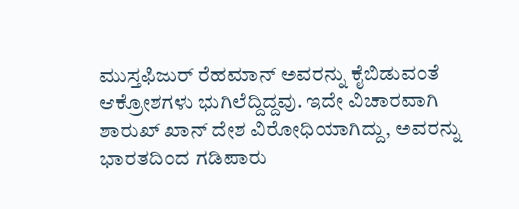ಮುಸ್ತಫಿಜುರ್ ರೆಹಮಾನ್ ಅವರನ್ನು ಕೈಬಿಡುವಂತೆ ಆಕ್ರೋಶಗಳು ಭುಗಿಲೆದ್ದಿದ್ದವು. ಇದೇ ವಿಚಾರವಾಗಿ ಶಾರುಖ್ ಖಾನ್ ದೇಶ ವಿರೋಧಿಯಾಗಿದ್ದು, ಅವರನ್ನು ಭಾರತದಿಂದ ಗಡಿಪಾರು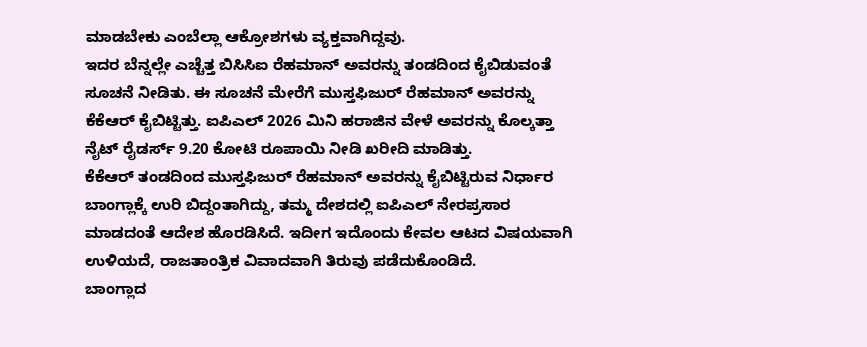ಮಾಡಬೇಕು ಎಂಬೆಲ್ಲಾ ಆಕ್ರೋಶಗಳು ವ್ಯಕ್ತವಾಗಿದ್ದವು.
ಇದರ ಬೆನ್ನಲ್ಲೇ ಎಚ್ಚೆತ್ತ ಬಿಸಿಸಿಐ ರೆಹಮಾನ್ ಅವರನ್ನು ತಂಡದಿಂದ ಕೈಬಿಡುವಂತೆ ಸೂಚನೆ ನೀಡಿತು. ಈ ಸೂಚನೆ ಮೇರೆಗೆ ಮುಸ್ತಫಿಜುರ್ ರೆಹಮಾನ್ ಅವರನ್ನು ಕೆಕೆಆರ್ ಕೈಬಿಟ್ಟಿತ್ತು. ಐಪಿಎಲ್ 2026 ಮಿನಿ ಹರಾಜಿನ ವೇಳೆ ಅವರನ್ನು ಕೊಲ್ಕತ್ತಾ ನೈಟ್ ರೈಡರ್ಸ್ 9.20 ಕೋಟಿ ರೂಪಾಯಿ ನೀಡಿ ಖರೀದಿ ಮಾಡಿತ್ತು.
ಕೆಕೆಆರ್ ತಂಡದಿಂದ ಮುಸ್ತಫಿಜುರ್ ರೆಹಮಾನ್ ಅವರನ್ನು ಕೈಬಿಟ್ಟಿರುವ ನಿರ್ಧಾರ ಬಾಂಗ್ಲಾಕ್ಕೆ ಉರಿ ಬಿದ್ದಂತಾಗಿದ್ದು, ತಮ್ಮ ದೇಶದಲ್ಲಿ ಐಪಿಎಲ್ ನೇರಪ್ರಸಾರ ಮಾಡದಂತೆ ಆದೇಶ ಹೊರಡಿಸಿದೆ. ಇದೀಗ ಇದೊಂದು ಕೇವಲ ಆಟದ ವಿಷಯವಾಗಿ ಉಳಿಯದೆ, ರಾಜತಾಂತ್ರಿಕ ವಿವಾದವಾಗಿ ತಿರುವು ಪಡೆದುಕೊಂಡಿದೆ.
ಬಾಂಗ್ಲಾದ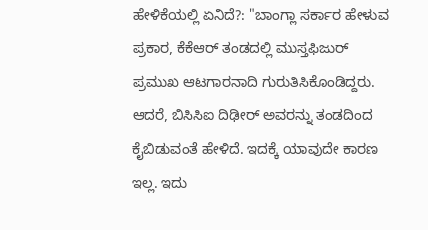ಹೇಳಿಕೆಯಲ್ಲಿ ಏನಿದೆ?: "ಬಾಂಗ್ಲಾ ಸರ್ಕಾರ ಹೇಳುವ ಪ್ರಕಾರ, ಕೆಕೆಆರ್ ತಂಡದಲ್ಲಿ ಮುಸ್ತಫಿಜುರ್ ಪ್ರಮುಖ ಆಟಗಾರನಾದಿ ಗುರುತಿಸಿಕೊಂಡಿದ್ದರು. ಆದರೆ, ಬಿಸಿಸಿಐ ದಿಢೀರ್ ಅವರನ್ನು ತಂಡದಿಂದ ಕೈಬಿಡುವಂತೆ ಹೇಳಿದೆ. ಇದಕ್ಕೆ ಯಾವುದೇ ಕಾರಣ ಇಲ್ಲ. ಇದು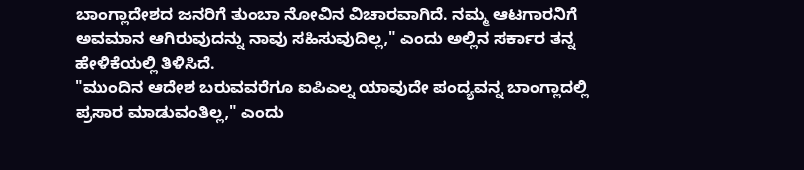ಬಾಂಗ್ಲಾದೇಶದ ಜನರಿಗೆ ತುಂಬಾ ನೋವಿನ ವಿಚಾರವಾಗಿದೆ. ನಮ್ಮ ಆಟಗಾರನಿಗೆ ಅವಮಾನ ಆಗಿರುವುದನ್ನು ನಾವು ಸಹಿಸುವುದಿಲ್ಲ," ಎಂದು ಅಲ್ಲಿನ ಸರ್ಕಾರ ತನ್ನ ಹೇಳಿಕೆಯಲ್ಲಿ ತಿಳಿಸಿದೆ.
"ಮುಂದಿನ ಆದೇಶ ಬರುವವರೆಗೂ ಐಪಿಎಲ್ನ ಯಾವುದೇ ಪಂದ್ಯವನ್ನ ಬಾಂಗ್ಲಾದಲ್ಲಿ ಪ್ರಸಾರ ಮಾಡುವಂತಿಲ್ಲ," ಎಂದು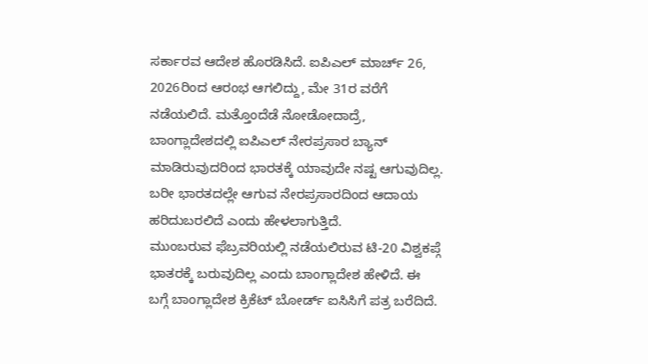ಸರ್ಕಾರವ ಆದೇಶ ಹೊರಡಿಸಿದೆ. ಐಪಿಎಲ್ ಮಾರ್ಚ್ 26, 2026ರಿಂದ ಆರಂಭ ಆಗಲಿದ್ದು, ಮೇ 31ರ ವರೆಗೆ ನಡೆಯಲಿದೆ. ಮತ್ತೊಂದೆಡೆ ನೋಡೋದಾದ್ರೆ, ಬಾಂಗ್ಲಾದೇಶದಲ್ಲಿ ಐಪಿಎಲ್ ನೇರಪ್ರಸಾರ ಬ್ಯಾನ್ ಮಾಡಿರುವುದರಿಂದ ಭಾರತಕ್ಕೆ ಯಾವುದೇ ನಷ್ಟ ಆಗುವುದಿಲ್ಲ. ಬರೀ ಭಾರತದಲ್ಲೇ ಆಗುವ ನೇರಪ್ರಸಾರದಿಂದ ಆದಾಯ ಹರಿದುಬರಲಿದೆ ಎಂದು ಹೇಳಲಾಗುತ್ತಿದೆ.
ಮುಂಬರುವ ಫೆಬ್ರವರಿಯಲ್ಲಿ ನಡೆಯಲಿರುವ ಟಿ-20 ವಿಶ್ವಕಪ್ಗೆ ಭಾತರಕ್ಕೆ ಬರುವುದಿಲ್ಲ ಎಂದು ಬಾಂಗ್ಲಾದೇಶ ಹೇಳಿದೆ. ಈ ಬಗ್ಗೆ ಬಾಂಗ್ಲಾದೇಶ ಕ್ರಿಕೆಟ್ ಬೋರ್ಡ್ ಐಸಿಸಿಗೆ ಪತ್ರ ಬರೆದಿದೆ.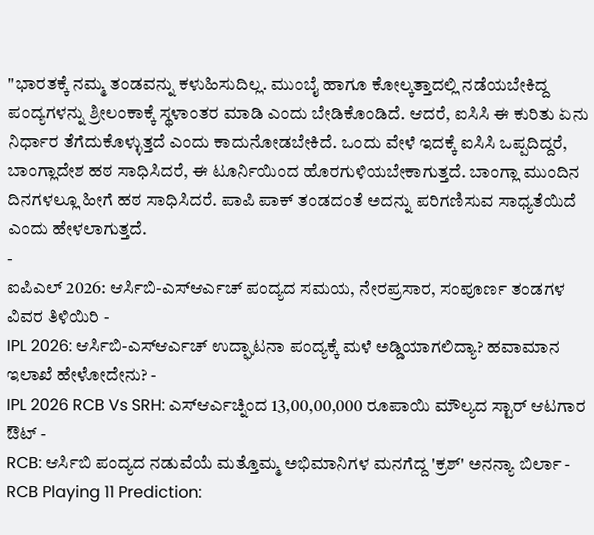"ಭಾರತಕ್ಕೆ ನಮ್ಮ ತಂಡವನ್ನು ಕಳುಹಿಸುದಿಲ್ಲ. ಮುಂಬೈ ಹಾಗೂ ಕೋಲ್ಕತ್ತಾದಲ್ಲಿ ನಡೆಯಬೇಕಿದ್ದ ಪಂದ್ಯಗಳನ್ನು ಶ್ರೀಲಂಕಾಕ್ಕೆ ಸ್ಥಳಾಂತರ ಮಾಡಿ ಎಂದು ಬೇಡಿಕೊಂಡಿದೆ. ಆದರೆ, ಐಸಿಸಿ ಈ ಕುರಿತು ಏನು ನಿರ್ಧಾರ ತೆಗೆದುಕೊಳ್ಳುತ್ತದೆ ಎಂದು ಕಾದುನೋಡಬೇಕಿದೆ. ಒಂದು ವೇಳೆ ಇದಕ್ಕೆ ಐಸಿಸಿ ಒಪ್ಪದಿದ್ದರೆ, ಬಾಂಗ್ಲಾದೇಶ ಹಠ ಸಾಧಿಸಿದರೆ, ಈ ಟೂರ್ನಿಯಿಂದ ಹೊರಗುಳಿಯಬೇಕಾಗುತ್ತದೆ. ಬಾಂಗ್ಲಾ ಮುಂದಿನ ದಿನಗಳಲ್ಲೂ ಹೀಗೆ ಹಠ ಸಾಧಿಸಿದರೆ. ಪಾಪಿ ಪಾಕ್ ತಂಡದಂತೆ ಅದನ್ನು ಪರಿಗಣಿಸುವ ಸಾಧ್ಯತೆಯಿದೆ ಎಂದು ಹೇಳಲಾಗುತ್ತದೆ.
-
ಐಪಿಎಲ್ 2026: ಆರ್ಸಿಬಿ-ಎಸ್ಆರ್ಎಚ್ ಪಂದ್ಯದ ಸಮಯ, ನೇರಪ್ರಸಾರ, ಸಂಪೂರ್ಣ ತಂಡಗಳ ವಿವರ ತಿಳಿಯಿರಿ -
IPL 2026: ಆರ್ಸಿಬಿ-ಎಸ್ಆರ್ಎಚ್ ಉದ್ಘಾಟನಾ ಪಂದ್ಯಕ್ಕೆ ಮಳೆ ಅಡ್ಡಿಯಾಗಲಿದ್ಯಾ? ಹವಾಮಾನ ಇಲಾಖೆ ಹೇಳೋದೇನು? -
IPL 2026 RCB Vs SRH: ಎಸ್ಆರ್ಎಚ್ನಿಂದ 13,00,00,000 ರೂಪಾಯಿ ಮೌಲ್ಯದ ಸ್ಟಾರ್ ಆಟಗಾರ ಔಟ್ -
RCB: ಆರ್ಸಿಬಿ ಪಂದ್ಯದ ನಡುವೆಯೆ ಮತ್ತೊಮ್ಮ ಅಭಿಮಾನಿಗಳ ಮನಗೆದ್ದ 'ಕ್ರಶ್' ಅನನ್ಯಾ ಬಿರ್ಲಾ -
RCB Playing 11 Prediction: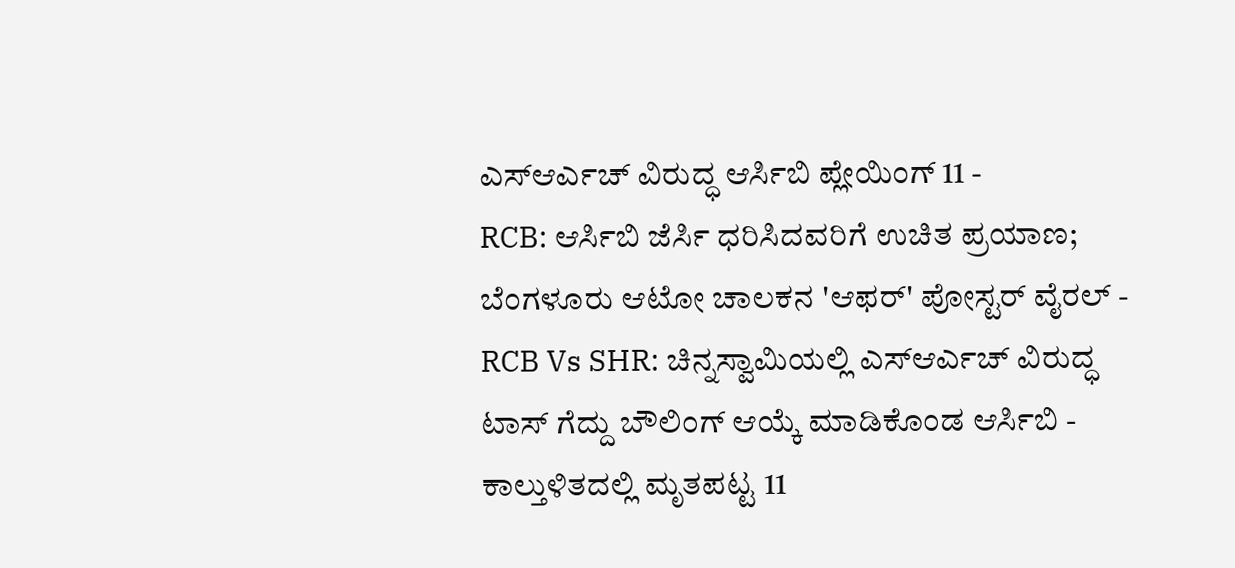ಎಸ್ಆರ್ಎಚ್ ವಿರುದ್ಧ ಆರ್ಸಿಬಿ ಪ್ಲೇಯಿಂಗ್ 11 -
RCB: ಆರ್ಸಿಬಿ ಜೆರ್ಸಿ ಧರಿಸಿದವರಿಗೆ ಉಚಿತ ಪ್ರಯಾಣ; ಬೆಂಗಳೂರು ಆಟೋ ಚಾಲಕನ 'ಆಫರ್' ಪೋಸ್ಟರ್ ವೈರಲ್ -
RCB Vs SHR: ಚಿನ್ನಸ್ವಾಮಿಯಲ್ಲಿ ಎಸ್ಆರ್ಎಚ್ ವಿರುದ್ಧ ಟಾಸ್ ಗೆದ್ದು ಬೌಲಿಂಗ್ ಆಯ್ಕೆ ಮಾಡಿಕೊಂಡ ಆರ್ಸಿಬಿ -
ಕಾಲ್ತುಳಿತದಲ್ಲಿ ಮೃತಪಟ್ಟ 11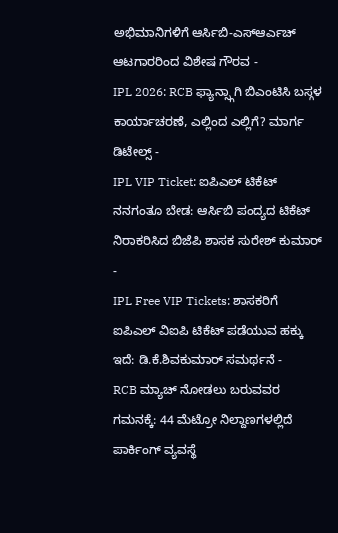ಅಭಿಮಾನಿಗಳಿಗೆ ಆರ್ಸಿಬಿ-ಎಸ್ಆರ್ಎಚ್ ಆಟಗಾರರಿಂದ ವಿಶೇಷ ಗೌರವ -
IPL 2026: RCB ಫ್ಯಾನ್ಸ್ಗಾಗಿ ಬಿಎಂಟಿಸಿ ಬಸ್ಗಳ ಕಾರ್ಯಾಚರಣೆ, ಎಲ್ಲಿಂದ ಎಲ್ಲಿಗೆ? ಮಾರ್ಗ ಡಿಟೇಲ್ಸ್ -
IPL VIP Ticket: ಐಪಿಎಲ್ ಟಿಕೆಟ್ ನನಗಂತೂ ಬೇಡ: ಆರ್ಸಿಬಿ ಪಂದ್ಯದ ಟಿಕೆಟ್ ನಿರಾಕರಿಸಿದ ಬಿಜೆಪಿ ಶಾಸಕ ಸುರೇಶ್ ಕುಮಾರ್ -
IPL Free VIP Tickets: ಶಾಸಕರಿಗೆ ಐಪಿಎಲ್ ವಿಐಪಿ ಟಿಕೆಟ್ ಪಡೆಯುವ ಹಕ್ಕು ಇದೆ: ಡಿ.ಕೆ.ಶಿವಕುಮಾರ್ ಸಮರ್ಥನೆ -
RCB ಮ್ಯಾಚ್ ನೋಡಲು ಬರುವವರ ಗಮನಕ್ಕೆ: 44 ಮೆಟ್ರೋ ನಿಲ್ದಾಣಗಳಲ್ಲಿದೆ ಪಾರ್ಕಿಂಗ್ ವ್ಯವಸ್ಥೆ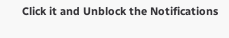Click it and Unblock the Notifications